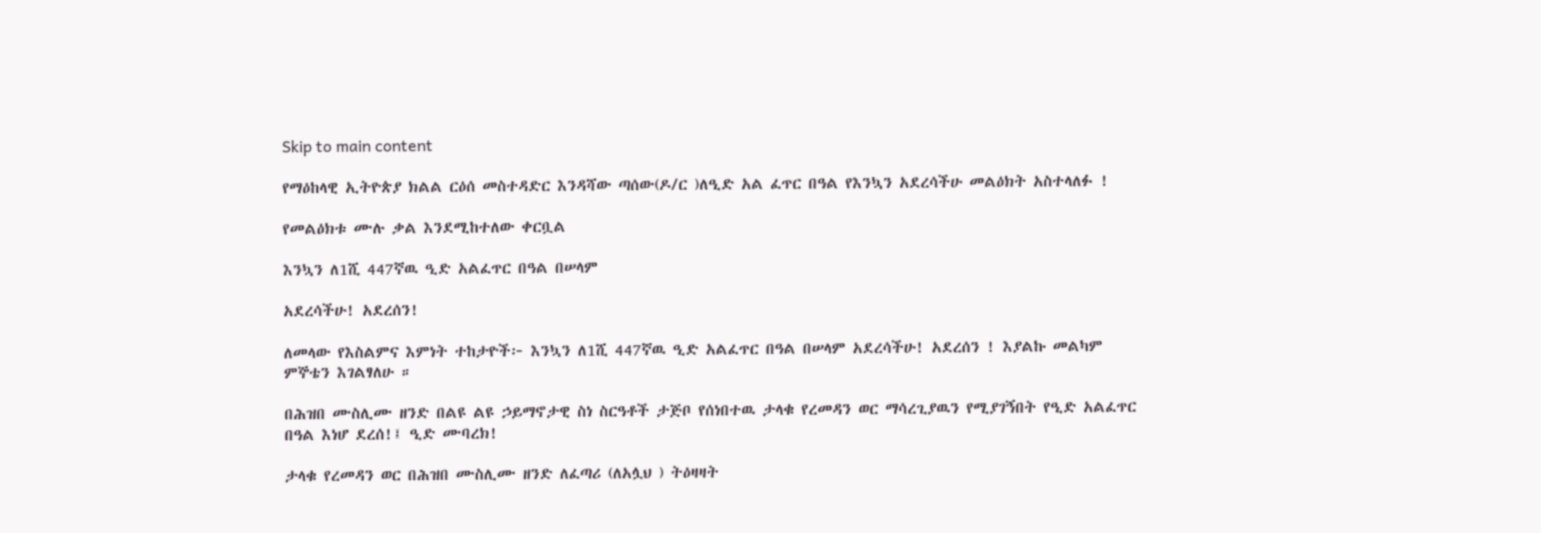Skip to main content

የማዕከላዊ ኢትዮጵያ ክልል ርዕሰ መስተዳድር እንዳሻው ጣሰው(ዶ/ር )ለዒድ አል ፈጥር በዓል የእንኳን አደረሳችሁ መልዕክት አስተላለፉ !

የመልዕክቱ ሙሉ ቃል እንደሚከተለው ቀርቧል

እንኳን ለ1ሺ 447ኛዉ ዒድ አልፈጥር በዓል በሠላም

አደረሳችሁ! አደረሰን!

ለመላው የእስልምና እምነት ተከታዮች፦ እንኳን ለ1ሺ 447ኛዉ ዒድ አልፈጥር በዓል በሠላም አደረሳችሁ! አደረሰን ! እያልኩ መልካም ምኞቴን እገልፃለሁ ።

በሕዝበ ሙስሊሙ ዘንድ በልዩ ልዩ ኃይማኖታዊ ስነ ስርዓቶች ታጅቦ የሰነበተዉ ታላቁ የረመዳን ወር ማሳረጊያዉን የሚያገኝበት የዒድ አልፈጥር በዓል እነሆ ደረሰ!፤ ዒድ ሙባረክ!

ታላቁ የረመዳን ወር በሕዝበ ሙስሊሙ ዘንድ ለፈጣሪ (ለአሏህ ) ትዕዛዛት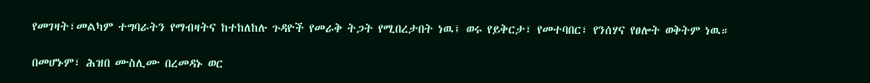የመገዛት፣መልካም ተግባራትን የማብዛትና ከተከለከሉ ጉዳዮች የመራቅ ትጋት የሚበረታበት ነዉ፤ ወሩ የይቅርታ፣ የመተባበር፣ የንሰሃና የፀሎት ወቅትም ነዉ።

በመሆኑም፣ ሕዝበ ሙስሊሙ በረመዳኑ ወር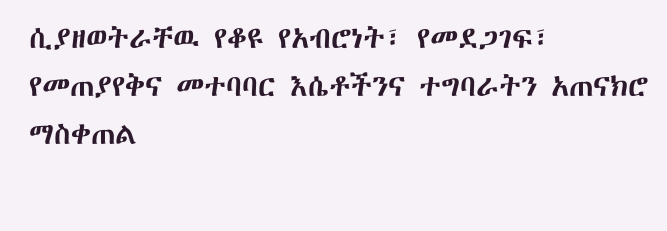ሲያዘወትራቸዉ የቆዩ የአብሮነት፣ የመደጋገፍ፣ የመጠያየቅና መተባባር እሴቶችንና ተግባራትን አጠናክሮ ማስቀጠል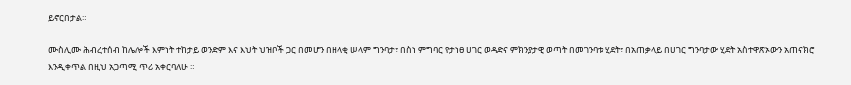ይኖርበታል።

ሙስሊሙ ሕብረተሰብ ከሌሎች እምነት ተከታይ ወንድም እና እህት ህዝቦች ጋር በመሆን በዘላቂ ሠላም ግንባታ፣ በስነ ምግባር የታነፀ ሀገር ወዳድና ምክንያታዊ ወጣት በመገንባቱ ሂደት፣ በአጠቃላይ በሀገር ግንባታው ሂደት አስተዋጽኦውን አጠናክሮ እንዲቀጥል በዚህ አጋጣሚ ጥሪ አቀርባለሁ ።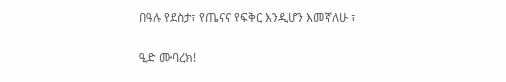በዓሉ የደስታ፣ የጤናና የፍቅር እንዲሆን እመኛለሁ ፣

ዒድ ሙባረክ!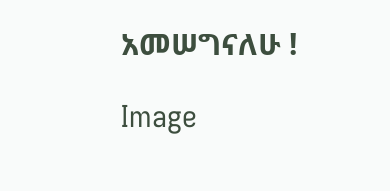አመሠግናለሁ !

Image